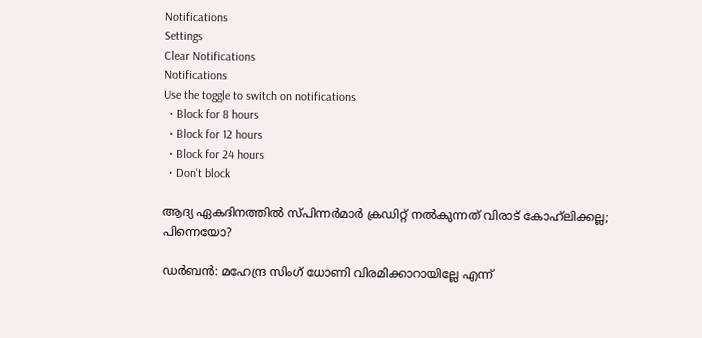Notifications
Settings
Clear Notifications
Notifications
Use the toggle to switch on notifications
  • Block for 8 hours
  • Block for 12 hours
  • Block for 24 hours
  • Don't block

ആദ്യ ഏകദിനത്തില്‍ സ്പിന്നര്‍മാര്‍ ക്രഡിറ്റ് നല്‍കുന്നത് വിരാട് കോഹ്‌ലിക്കല്ല; പിന്നെയോ?

ഡര്‍ബന്‍: മഹേന്ദ്ര സിംഗ് ധോണി വിരമിക്കാറായില്ലേ എന്ന്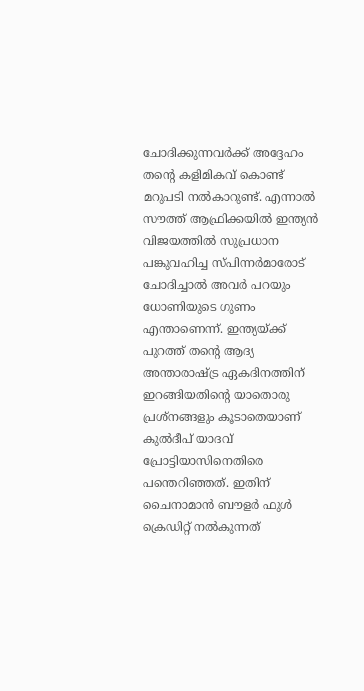ചോദിക്കുന്നവര്‍ക്ക് അദ്ദേഹം തന്റെ കളിമികവ് കൊണ്ട് മറുപടി നല്‍കാറുണ്ട്. എന്നാല്‍ സൗത്ത് ആഫ്രിക്കയില്‍ ഇന്ത്യന്‍ വിജയത്തില്‍ സുപ്രധാന പങ്കുവഹിച്ച സ്പിന്നര്‍മാരോട് ചോദിച്ചാല്‍ അവര്‍ പറയും ധോണിയുടെ ഗുണം എന്താണെന്ന്. ഇന്ത്യയ്ക്ക് പുറത്ത് തന്റെ ആദ്യ അന്താരാഷ്ട്ര ഏകദിനത്തിന് ഇറങ്ങിയതിന്റെ യാതൊരു പ്രശ്‌നങ്ങളും കൂടാതെയാണ് കുല്‍ദീപ് യാദവ് പ്രോട്ടിയാസിനെതിരെ പന്തെറിഞ്ഞത്. ഇതിന് ചൈനാമാന്‍ ബൗളര്‍ ഫുള്‍ ക്രെഡിറ്റ് നല്‍കുന്നത്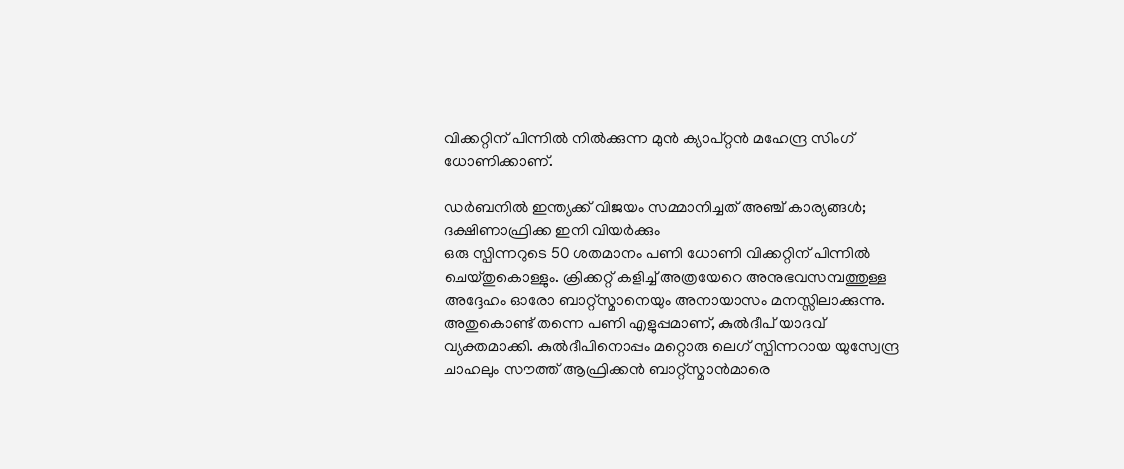വിക്കറ്റിന് പിന്നില്‍ നില്‍ക്കുന്ന മുന്‍ ക്യാപ്റ്റന്‍ മഹേന്ദ്ര സിംഗ് ധോണിക്കാണ്.

ഡര്‍ബനില്‍ ഇന്ത്യക്ക് വിജയം സമ്മാനിച്ചത് അഞ്ച് കാര്യങ്ങള്‍; ദക്ഷിണാഫ്രിക്ക ഇനി വിയര്‍ക്കും
ഒരു സ്പിന്നറുടെ 50 ശതമാനം പണി ധോണി വിക്കറ്റിന് പിന്നില്‍ ചെയ്തുകൊള്ളും. ക്രിക്കറ്റ് കളിച്ച് അത്രയേറെ അനുഭവസമ്പത്തുള്ള അദ്ദേഹം ഓരോ ബാറ്റ്‌സ്മാനെയും അനായാസം മനസ്സിലാക്കുന്നു. അതുകൊണ്ട് തന്നെ പണി എളുപ്പമാണ്, കുല്‍ദീപ് യാദവ് വ്യക്തമാക്കി. കുല്‍ദീപിനൊപ്പം മറ്റൊരു ലെഗ് സ്പിന്നറായ യുസ്വേന്ദ്ര ചാഹലും സൗത്ത് ആഫ്രിക്കന്‍ ബാറ്റ്‌സ്മാന്‍മാരെ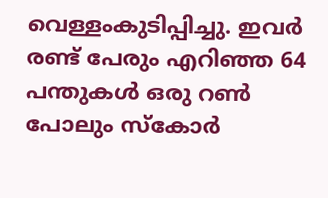വെള്ളംകുടിപ്പിച്ചു. ഇവര്‍ രണ്ട് പേരും എറിഞ്ഞ 64 പന്തുകള്‍ ഒരു റണ്‍ പോലും സ്‌കോര്‍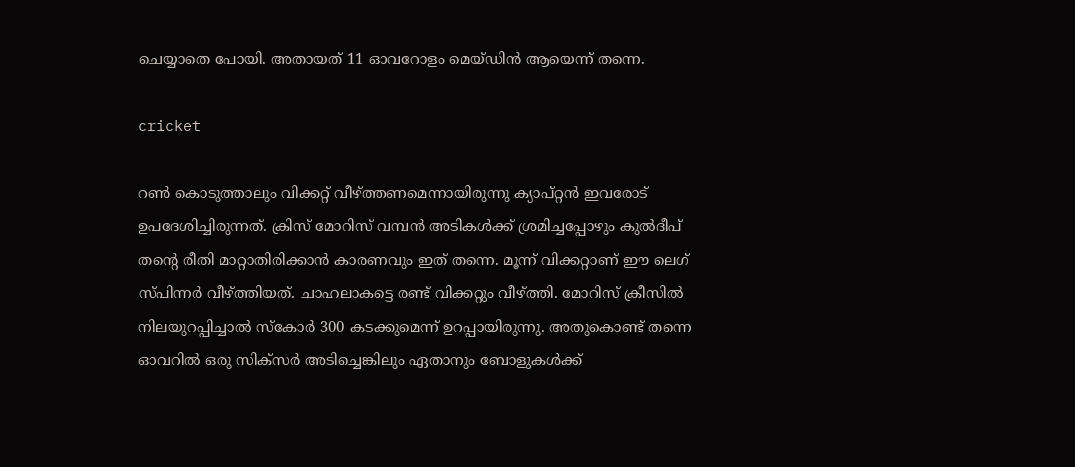ചെയ്യാതെ പോയി. അതായത് 11 ഓവറോളം മെയ്ഡിന്‍ ആയെന്ന് തന്നെ.

cricket

റണ്‍ കൊടുത്താലും വിക്കറ്റ് വീഴ്ത്തണമെന്നായിരുന്നു ക്യാപ്റ്റന്‍ ഇവരോട് ഉപദേശിച്ചിരുന്നത്. ക്രിസ് മോറിസ് വമ്പന്‍ അടികള്‍ക്ക് ശ്രമിച്ചപ്പോഴും കുല്‍ദീപ് തന്റെ രീതി മാറ്റാതിരിക്കാന്‍ കാരണവും ഇത് തന്നെ. മൂന്ന് വിക്കറ്റാണ് ഈ ലെഗ് സ്പിന്നര്‍ വീഴ്ത്തിയത്. ചാഹലാകട്ടെ രണ്ട് വിക്കറ്റും വീഴ്ത്തി. മോറിസ് ക്രീസില്‍ നിലയുറപ്പിച്ചാല്‍ സ്‌കോര്‍ 300 കടക്കുമെന്ന് ഉറപ്പായിരുന്നു. അതുകൊണ്ട് തന്നെ ഓവറില്‍ ഒരു സിക്‌സര്‍ അടിച്ചെങ്കിലും ഏതാനും ബോളുകള്‍ക്ക്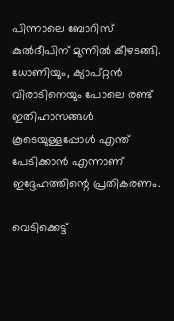പിന്നാലെ ബോറിസ് കുല്‍ദീപിന് മുന്നില്‍ കീഴടങ്ങി. ധോണിയും, ക്യാപ്റ്റന്‍ വിരാടിനെയും പോലെ രണ്ട് ഇതിഹാസങ്ങള്‍ കൂടെയുള്ളപ്പോള്‍ എന്ത് പേടിക്കാന്‍ എന്നാണ് ഇദ്ദേഹത്തിന്റെ പ്രതികരണം.

വെടിക്കെട്ട്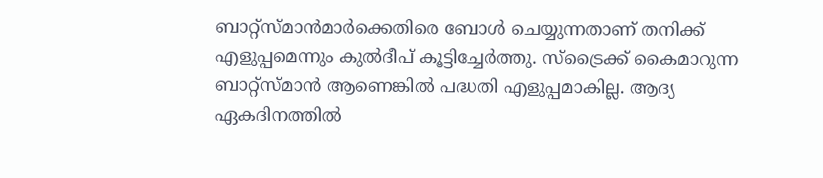ബാറ്റ്‌സ്മാന്‍മാര്‍ക്കെതിരെ ബോള്‍ ചെയ്യുന്നതാണ് തനിക്ക് എളുപ്പമെന്നും കുല്‍ദീപ് കൂട്ടിച്ചേര്‍ത്തു. സ്‌ട്രൈക്ക് കൈമാറുന്ന ബാറ്റ്‌സ്മാന്‍ ആണെങ്കില്‍ പദ്ധതി എളുപ്പമാകില്ല. ആദ്യ ഏകദിനത്തില്‍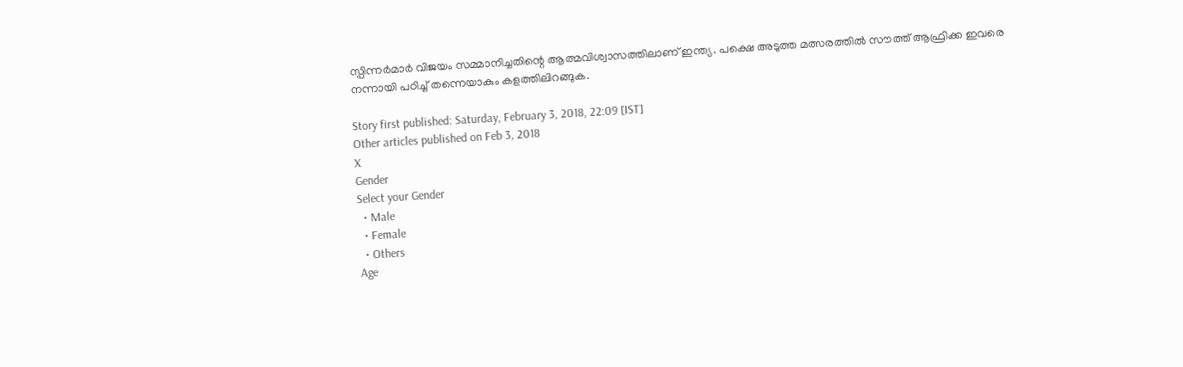സ്പിന്നര്‍മാര്‍ വിജയം സമ്മാനിച്ചതിന്റെ ആത്മവിശ്വാസത്തിലാണ് ഇന്ത്യ. പക്ഷെ അടുത്ത മത്സരത്തില്‍ സൗത്ത് ആഫ്രിക്ക ഇവരെ നന്നായി പഠിച്ച് തന്നെയാകും കളത്തിലിറങ്ങുക.

Story first published: Saturday, February 3, 2018, 22:09 [IST]
Other articles published on Feb 3, 2018
X
Gender
Select your Gender
  • Male
  • Female
  • Others
Age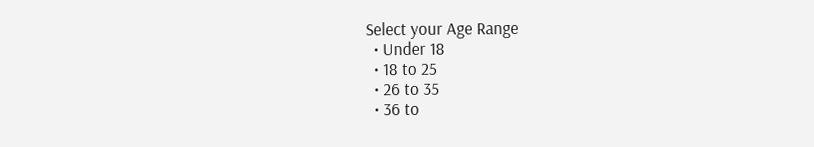Select your Age Range
  • Under 18
  • 18 to 25
  • 26 to 35
  • 36 to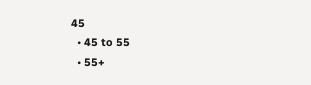45
  • 45 to 55
  • 55+